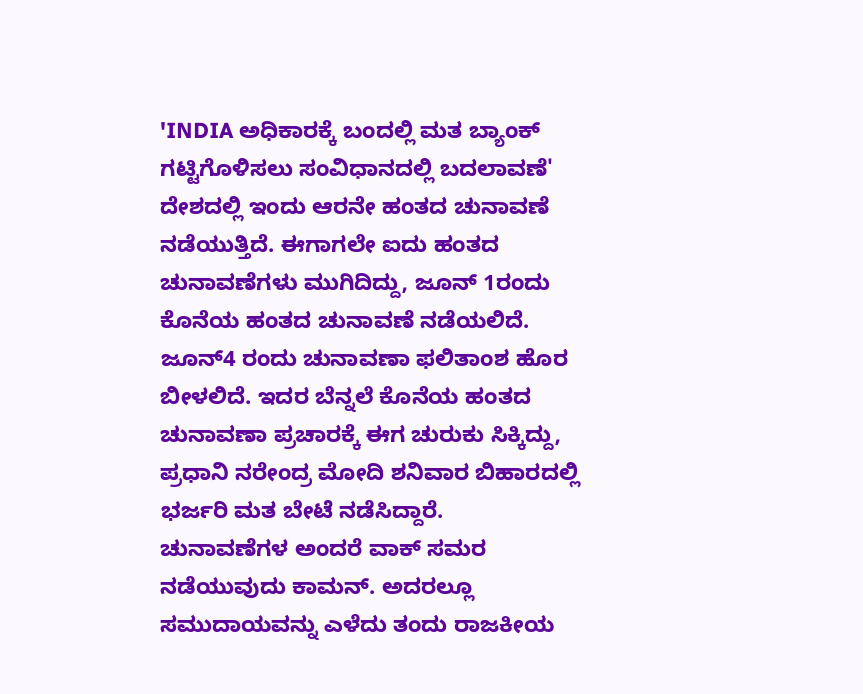'INDIA ಅಧಿಕಾರಕ್ಕೆ ಬಂದಲ್ಲಿ ಮತ ಬ್ಯಾಂಕ್ ಗಟ್ಟಿಗೊಳಿಸಲು ಸಂವಿಧಾನದಲ್ಲಿ ಬದಲಾವಣೆ'
ದೇಶದಲ್ಲಿ ಇಂದು ಆರನೇ ಹಂತದ ಚುನಾವಣೆ ನಡೆಯುತ್ತಿದೆ. ಈಗಾಗಲೇ ಐದು ಹಂತದ ಚುನಾವಣೆಗಳು ಮುಗಿದಿದ್ದು, ಜೂನ್ 1ರಂದು ಕೊನೆಯ ಹಂತದ ಚುನಾವಣೆ ನಡೆಯಲಿದೆ. ಜೂನ್4 ರಂದು ಚುನಾವಣಾ ಫಲಿತಾಂಶ ಹೊರ ಬೀಳಲಿದೆ. ಇದರ ಬೆನ್ನಲೆ ಕೊನೆಯ ಹಂತದ ಚುನಾವಣಾ ಪ್ರಚಾರಕ್ಕೆ ಈಗ ಚುರುಕು ಸಿಕ್ಕಿದ್ದು, ಪ್ರಧಾನಿ ನರೇಂದ್ರ ಮೋದಿ ಶನಿವಾರ ಬಿಹಾರದಲ್ಲಿ ಭರ್ಜರಿ ಮತ ಬೇಟೆ ನಡೆಸಿದ್ದಾರೆ.
ಚುನಾವಣೆಗಳ ಅಂದರೆ ವಾಕ್ ಸಮರ ನಡೆಯುವುದು ಕಾಮನ್. ಅದರಲ್ಲೂ ಸಮುದಾಯವನ್ನು ಎಳೆದು ತಂದು ರಾಜಕೀಯ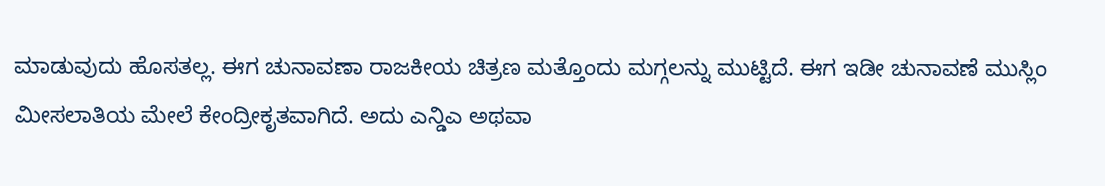ಮಾಡುವುದು ಹೊಸತಲ್ಲ. ಈಗ ಚುನಾವಣಾ ರಾಜಕೀಯ ಚಿತ್ರಣ ಮತ್ತೊಂದು ಮಗ್ಗಲನ್ನು ಮುಟ್ಟಿದೆ. ಈಗ ಇಡೀ ಚುನಾವಣೆ ಮುಸ್ಲಿಂ ಮೀಸಲಾತಿಯ ಮೇಲೆ ಕೇಂದ್ರೀಕೃತವಾಗಿದೆ. ಅದು ಎನ್ಡಿಎ ಅಥವಾ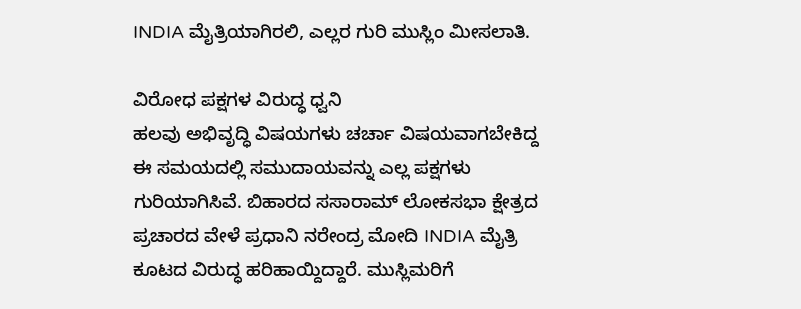INDIA ಮೈತ್ರಿಯಾಗಿರಲಿ, ಎಲ್ಲರ ಗುರಿ ಮುಸ್ಲಿಂ ಮೀಸಲಾತಿ.

ವಿರೋಧ ಪಕ್ಷಗಳ ವಿರುದ್ಧ ಧ್ವನಿ
ಹಲವು ಅಭಿವೃದ್ಧಿ ವಿಷಯಗಳು ಚರ್ಚಾ ವಿಷಯವಾಗಬೇಕಿದ್ದ ಈ ಸಮಯದಲ್ಲಿ ಸಮುದಾಯವನ್ನು ಎಲ್ಲ ಪಕ್ಷಗಳು ಗುರಿಯಾಗಿಸಿವೆ. ಬಿಹಾರದ ಸಸಾರಾಮ್ ಲೋಕಸಭಾ ಕ್ಷೇತ್ರದ ಪ್ರಚಾರದ ವೇಳೆ ಪ್ರಧಾನಿ ನರೇಂದ್ರ ಮೋದಿ INDIA ಮೈತ್ರಿ ಕೂಟದ ವಿರುದ್ಧ ಹರಿಹಾಯ್ದಿದ್ದಾರೆ. ಮುಸ್ಲಿಮರಿಗೆ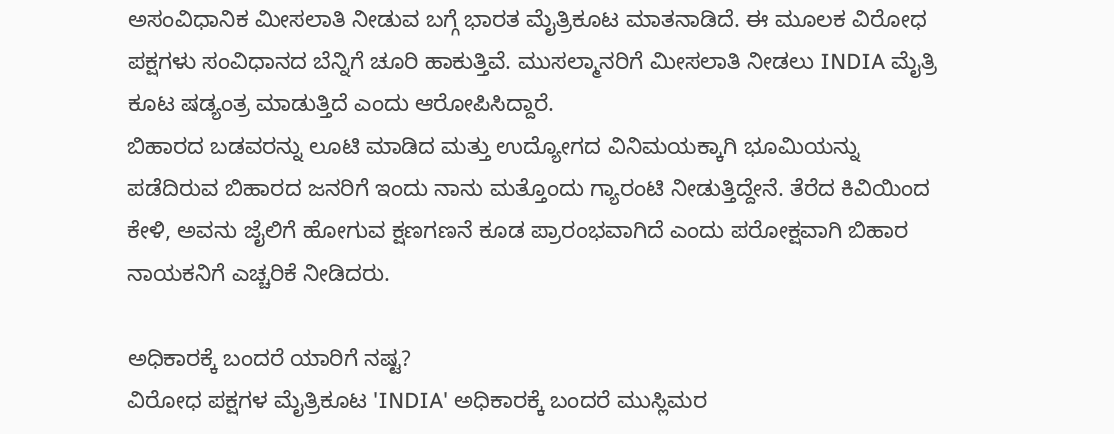ಅಸಂವಿಧಾನಿಕ ಮೀಸಲಾತಿ ನೀಡುವ ಬಗ್ಗೆ ಭಾರತ ಮೈತ್ರಿಕೂಟ ಮಾತನಾಡಿದೆ. ಈ ಮೂಲಕ ವಿರೋಧ ಪಕ್ಷಗಳು ಸಂವಿಧಾನದ ಬೆನ್ನಿಗೆ ಚೂರಿ ಹಾಕುತ್ತಿವೆ. ಮುಸಲ್ಮಾನರಿಗೆ ಮೀಸಲಾತಿ ನೀಡಲು INDIA ಮೈತ್ರಿ ಕೂಟ ಷಡ್ಯಂತ್ರ ಮಾಡುತ್ತಿದೆ ಎಂದು ಆರೋಪಿಸಿದ್ದಾರೆ.
ಬಿಹಾರದ ಬಡವರನ್ನು ಲೂಟಿ ಮಾಡಿದ ಮತ್ತು ಉದ್ಯೋಗದ ವಿನಿಮಯಕ್ಕಾಗಿ ಭೂಮಿಯನ್ನು ಪಡೆದಿರುವ ಬಿಹಾರದ ಜನರಿಗೆ ಇಂದು ನಾನು ಮತ್ತೊಂದು ಗ್ಯಾರಂಟಿ ನೀಡುತ್ತಿದ್ದೇನೆ. ತೆರೆದ ಕಿವಿಯಿಂದ ಕೇಳಿ, ಅವನು ಜೈಲಿಗೆ ಹೋಗುವ ಕ್ಷಣಗಣನೆ ಕೂಡ ಪ್ರಾರಂಭವಾಗಿದೆ ಎಂದು ಪರೋಕ್ಷವಾಗಿ ಬಿಹಾರ ನಾಯಕನಿಗೆ ಎಚ್ಚರಿಕೆ ನೀಡಿದರು.

ಅಧಿಕಾರಕ್ಕೆ ಬಂದರೆ ಯಾರಿಗೆ ನಷ್ಟ?
ವಿರೋಧ ಪಕ್ಷಗಳ ಮೈತ್ರಿಕೂಟ 'INDIA' ಅಧಿಕಾರಕ್ಕೆ ಬಂದರೆ ಮುಸ್ಲಿಮರ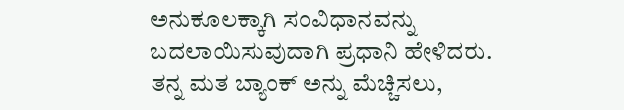ಅನುಕೂಲಕ್ಕಾಗಿ ಸಂವಿಧಾನವನ್ನು ಬದಲಾಯಿಸುವುದಾಗಿ ಪ್ರಧಾನಿ ಹೇಳಿದರು. ತನ್ನ ಮತ ಬ್ಯಾಂಕ್ ಅನ್ನು ಮೆಚ್ಚಿಸಲು,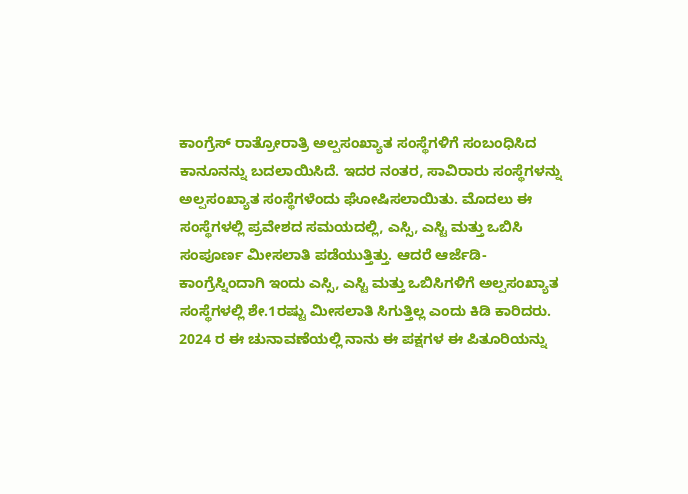ಕಾಂಗ್ರೆಸ್ ರಾತ್ರೋರಾತ್ರಿ ಅಲ್ಪಸಂಖ್ಯಾತ ಸಂಸ್ಥೆಗಳಿಗೆ ಸಂಬಂಧಿಸಿದ ಕಾನೂನನ್ನು ಬದಲಾಯಿಸಿದೆ. ಇದರ ನಂತರ, ಸಾವಿರಾರು ಸಂಸ್ಥೆಗಳನ್ನು ಅಲ್ಪಸಂಖ್ಯಾತ ಸಂಸ್ಥೆಗಳೆಂದು ಘೋಷಿಸಲಾಯಿತು. ಮೊದಲು ಈ ಸಂಸ್ಥೆಗಳಲ್ಲಿ ಪ್ರವೇಶದ ಸಮಯದಲ್ಲಿ, ಎಸ್ಸಿ, ಎಸ್ಟಿ ಮತ್ತು ಒಬಿಸಿ ಸಂಪೂರ್ಣ ಮೀಸಲಾತಿ ಪಡೆಯುತ್ತಿತ್ತು. ಆದರೆ ಆರ್ಜೆಡಿ-ಕಾಂಗ್ರೆಸ್ನಿಂದಾಗಿ ಇಂದು ಎಸ್ಸಿ, ಎಸ್ಟಿ ಮತ್ತು ಒಬಿಸಿಗಳಿಗೆ ಅಲ್ಪಸಂಖ್ಯಾತ ಸಂಸ್ಥೆಗಳಲ್ಲಿ ಶೇ.1ರಷ್ಟು ಮೀಸಲಾತಿ ಸಿಗುತ್ತಿಲ್ಲ ಎಂದು ಕಿಡಿ ಕಾರಿದರು.
2024 ರ ಈ ಚುನಾವಣೆಯಲ್ಲಿ ನಾನು ಈ ಪಕ್ಷಗಳ ಈ ಪಿತೂರಿಯನ್ನು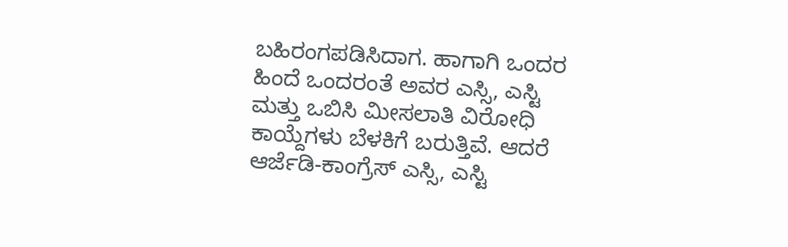ಬಹಿರಂಗಪಡಿಸಿದಾಗ. ಹಾಗಾಗಿ ಒಂದರ ಹಿಂದೆ ಒಂದರಂತೆ ಅವರ ಎಸ್ಸಿ, ಎಸ್ಟಿ ಮತ್ತು ಒಬಿಸಿ ಮೀಸಲಾತಿ ವಿರೋಧಿ ಕಾಯ್ದೆಗಳು ಬೆಳಕಿಗೆ ಬರುತ್ತಿವೆ. ಆದರೆ ಆರ್ಜೆಡಿ-ಕಾಂಗ್ರೆಸ್ ಎಸ್ಸಿ, ಎಸ್ಟಿ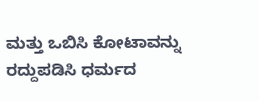ಮತ್ತು ಒಬಿಸಿ ಕೋಟಾವನ್ನು ರದ್ದುಪಡಿಸಿ ಧರ್ಮದ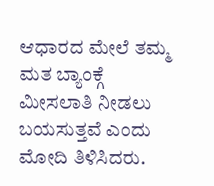ಆಧಾರದ ಮೇಲೆ ತಮ್ಮ ಮತ ಬ್ಯಾಂಕ್ಗೆ ಮೀಸಲಾತಿ ನೀಡಲು ಬಯಸುತ್ತವೆ ಎಂದು ಮೋದಿ ತಿಳಿಸಿದರು.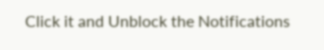Click it and Unblock the Notifications